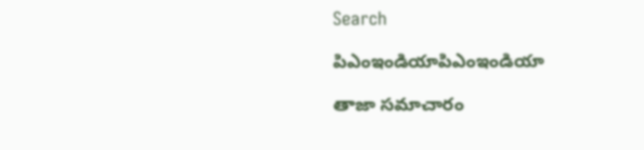Search

పిఎంఇండియాపిఎంఇండియా

తాజా స‌మాచారం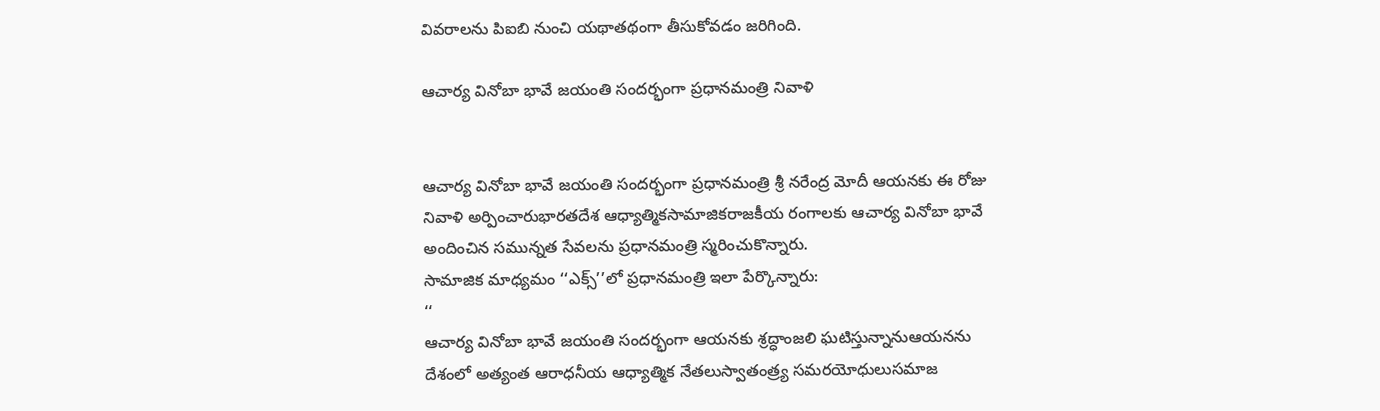వివరాలను పిఐబి నుంచి యథాతథంగా తీసుకోవడం జరిగింది.

ఆచార్య వినోబా భావే జయంతి సందర్భంగా ప్రధానమంత్రి నివాళి


ఆచార్య వినోబా భావే జయంతి సందర్భంగా ప్ర‌ధానమంత్రి శ్రీ న‌రేంద్ర మోదీ ఆయనకు ఈ రోజు నివాళి అర్పించారుభారతదేశ ఆధ్యాత్మికసామాజికరాజకీయ రంగాలకు ఆచార్య వినోబా భావే అందించిన సమున్నత సేవలను ప్రధానమంత్రి స్మరించుకొన్నారు.
సామాజిక మాధ్యమం ‘‘ఎక్స్‌’’లో ప్రధానమంత్రి ఇలా పేర్కొన్నారు:
‘‘
ఆచార్య వినోబా భావే జయంతి సందర్భంగా ఆయనకు శ్రద్ధాంజలి ఘటిస్తున్నానుఆయనను దేశంలో అత్యంత ఆరాధనీయ ఆధ్యాత్మిక నేతలుస్వాతంత్ర్య సమరయోధులుసమాజ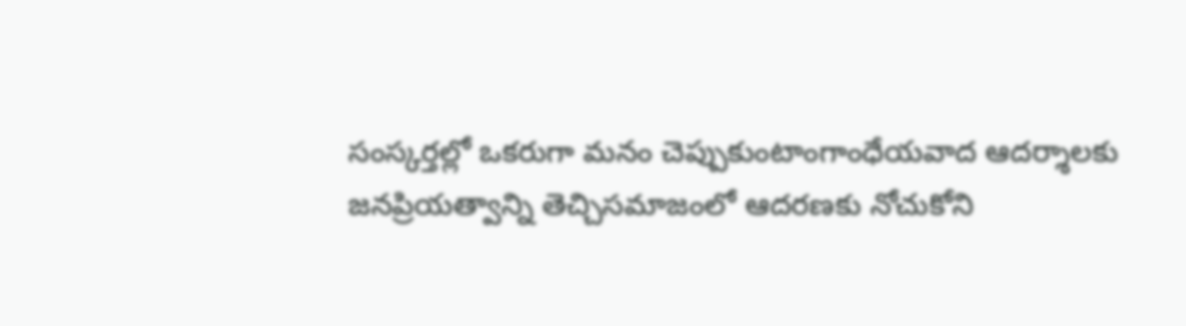సంస్కర్తల్లో ఒకరుగా మనం చెప్పుకుంటాంగాంధేయవాద ఆదర్శాలకు జనప్రియత్వాన్ని తెచ్చిసమాజంలో ఆదరణకు నోచుకోని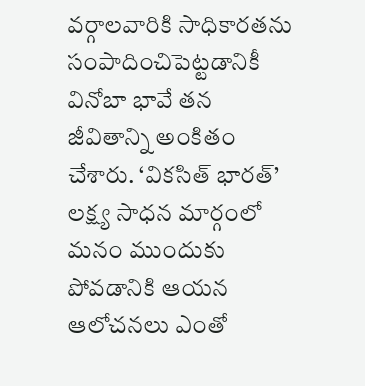వర్గాలవారికి సాధికారతను సంపాదించిపెట్టడానికీ వినోబా భావే తన జీవితాన్ని అంకితం చేశారు. ‘వికసిత్ భారత్‌’ లక్ష్య సాధన మార్గంలో మనం ముందుకు పోవడానికి ఆయన ఆలోచనలు ఎంతో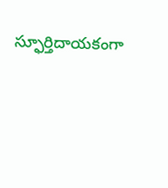స్ఫూర్తిదాయకంగా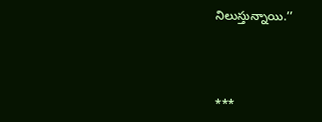నిలుస్తున్నాయి.’’



***